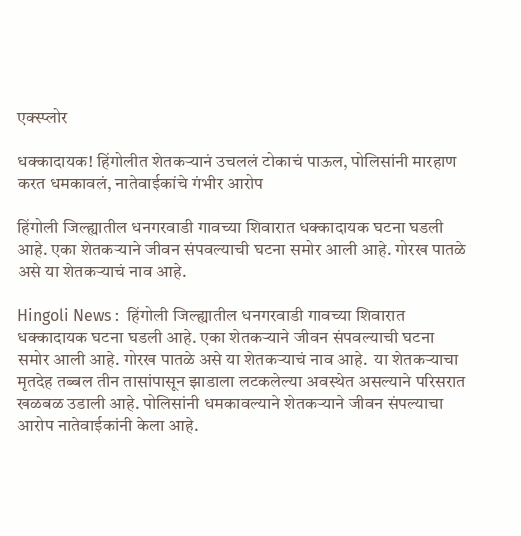एक्स्प्लोर

धक्कादायक! हिंगोलीत शेतकऱ्यानं उचललं टोकाचं पाऊल, पोलिसांनी मारहाण करत धमकावलं, नातेवाईकांचे गंभीर आरोप

हिंगोली जिल्ह्यातील धनगरवाडी गावच्या शिवारात धक्कादायक घटना घडली आहे. एका शेतकऱ्याने जीवन संपवल्याची घटना समोर आली आहे. गोरख पातळे असे या शेतकऱ्याचं नाव आहे.

Hingoli News :  हिंगोली जिल्ह्यातील धनगरवाडी गावच्या शिवारात धक्कादायक घटना घडली आहे. एका शेतकऱ्याने जीवन संपवल्याची घटना समोर आली आहे. गोरख पातळे असे या शेतकऱ्याचं नाव आहे.  या शेतकऱ्याचा मृतदेह तब्बल तीन तासांपासून झाडाला लटकलेल्या अवस्थेत असल्याने परिसरात खळबळ उडाली आहे. पोलिसांनी धमकावल्याने शेतकऱ्याने जीवन संपल्याचा आरोप नातेवाईकांनी केला आहे.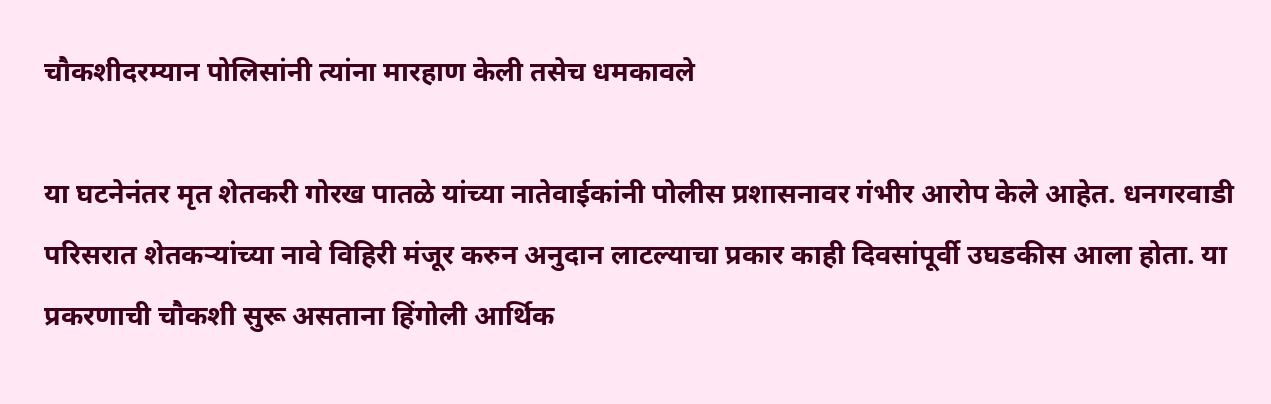चौकशीदरम्यान पोलिसांनी त्यांना मारहाण केली तसेच धमकावले

या घटनेनंतर मृत शेतकरी गोरख पातळे यांच्या नातेवाईकांनी पोलीस प्रशासनावर गंभीर आरोप केले आहेत. धनगरवाडी परिसरात शेतकऱ्यांच्या नावे विहिरी मंजूर करुन अनुदान लाटल्याचा प्रकार काही दिवसांपूर्वी उघडकीस आला होता. या प्रकरणाची चौकशी सुरू असताना हिंगोली आर्थिक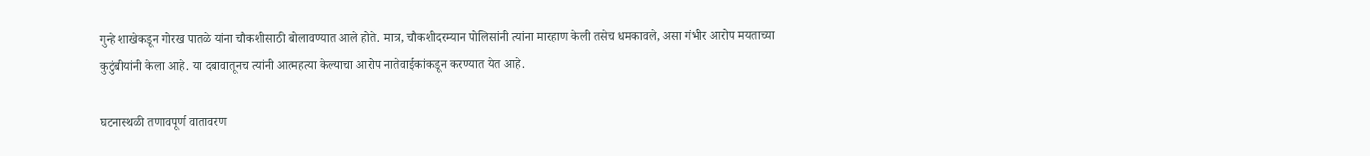गुन्हे शाखेकडून गोरख पातळे यांना चौकशीसाठी बोलावण्यात आले होते. मात्र, चौकशीदरम्यान पोलिसांनी त्यांना मारहाण केली तसेच धमकावले, असा गंभीर आरोप मयताच्या कुटुंबीयांनी केला आहे. या दबावातूनच त्यांनी आत्महत्या केल्याचा आरोप नातेवाईकांकडून करण्यात येत आहे.

घटनास्थळी तणावपूर्ण वातावरण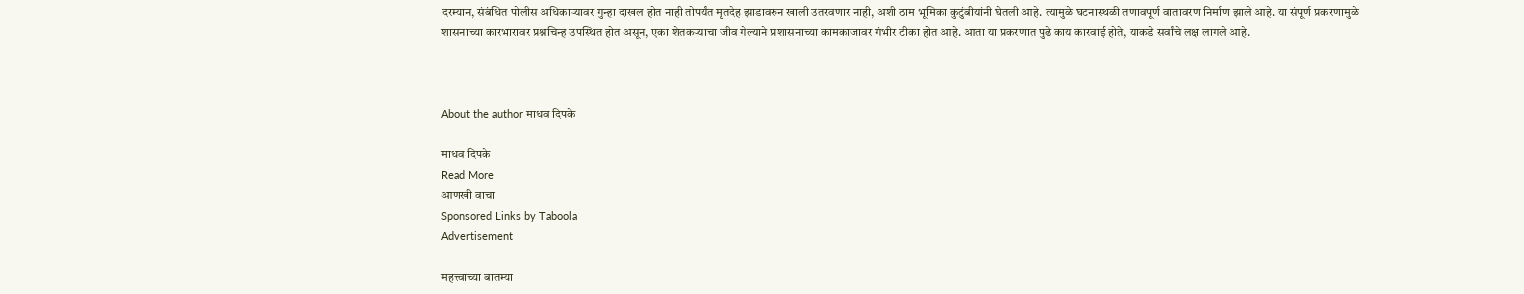दरम्यान, संबंधित पोलीस अधिकाऱ्यावर गुन्हा दाखल होत नाही तोपर्यंत मृतदेह झाडावरुन खाली उतरवणार नाही, अशी ठाम भूमिका कुटुंबीयांनी घेतली आहे. त्यामुळे घटनास्थळी तणावपूर्ण वातावरण निर्माण झाले आहे. या संपूर्ण प्रकरणामुळे शासनाच्या कारभारावर प्रश्नचिन्ह उपस्थित होत असून, एका शेतकऱ्याचा जीव गेल्याने प्रशासनाच्या कामकाजावर गंभीर टीका होत आहे. आता या प्रकरणात पुढे काय कारवाई होते, याकडे सर्वांचे लक्ष लागले आहे.



About the author माधव दिपके

माधव दिपके
Read More
आणखी वाचा
Sponsored Links by Taboola
Advertisement

महत्त्वाच्या बातम्या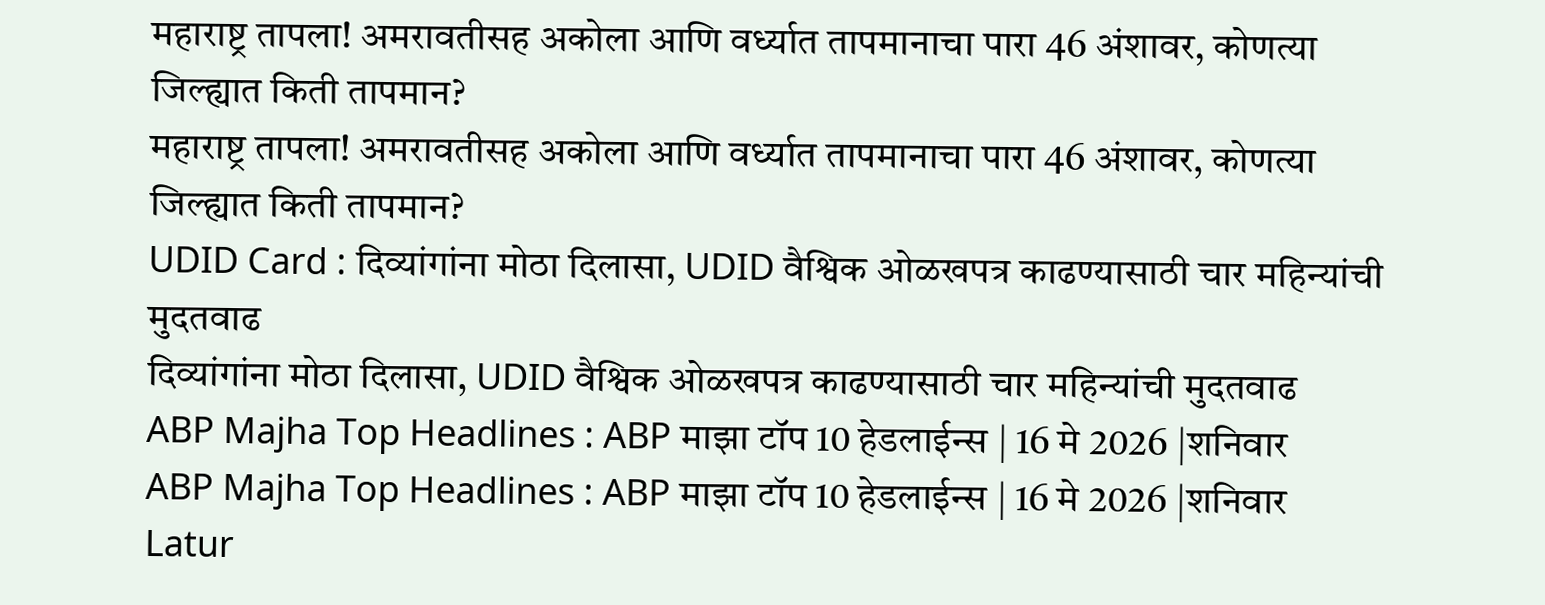महाराष्ट्र तापला! अमरावतीसह अकोला आणि वर्ध्यात तापमानाचा पारा 46 अंशावर, कोणत्या जिल्ह्यात किती तापमान?
महाराष्ट्र तापला! अमरावतीसह अकोला आणि वर्ध्यात तापमानाचा पारा 46 अंशावर, कोणत्या जिल्ह्यात किती तापमान?
UDID Card : दिव्यांगांना मोठा दिलासा, UDID वैश्विक ओळखपत्र काढण्यासाठी चार महिन्यांची मुदतवाढ
दिव्यांगांना मोठा दिलासा, UDID वैश्विक ओळखपत्र काढण्यासाठी चार महिन्यांची मुदतवाढ
ABP Majha Top Headlines : ABP माझा टॉप 10 हेडलाईन्स | 16 मे 2026 |शनिवार
ABP Majha Top Headlines : ABP माझा टॉप 10 हेडलाईन्स | 16 मे 2026 |शनिवार
Latur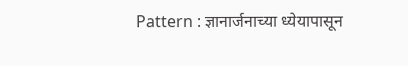Pattern : ज्ञानार्जनाच्या ध्येयापासून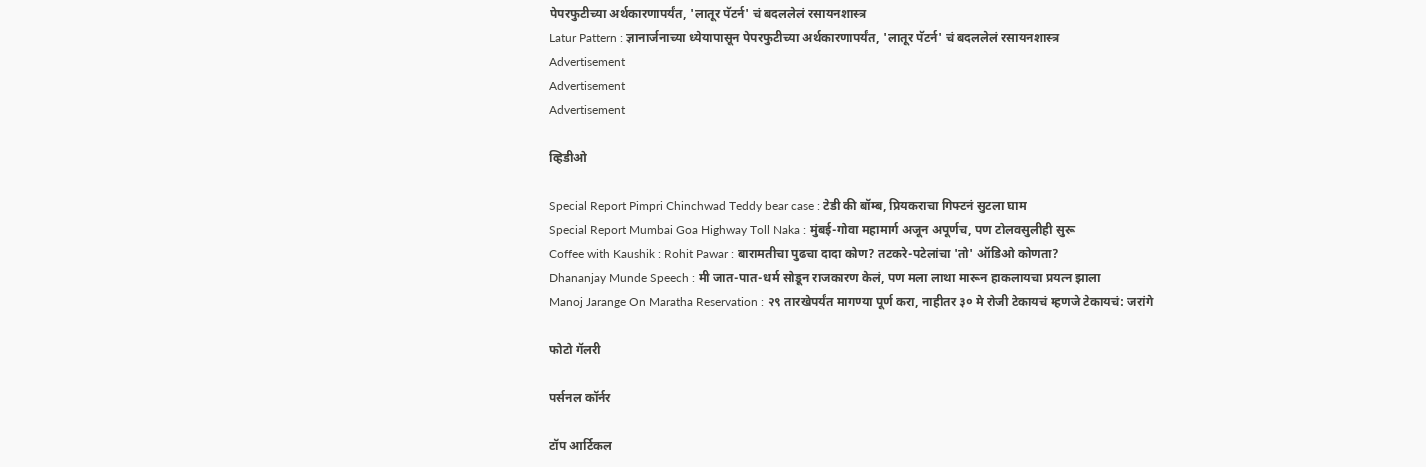पेपरफुटीच्या अर्थकारणापर्यंत, 'लातूर पॅटर्न' चं बदललेलं रसायनशास्त्र
Latur Pattern : ज्ञानार्जनाच्या ध्येयापासून पेपरफुटीच्या अर्थकारणापर्यंत, 'लातूर पॅटर्न' चं बदललेलं रसायनशास्त्र
Advertisement
Advertisement
Advertisement

व्हिडीओ

Special Report Pimpri Chinchwad Teddy bear case : टेडी की बॉम्ब, प्रियकराचा गिफ्टनं सुटला घाम
Special Report Mumbai Goa Highway Toll Naka : मुंबई-गोवा महामार्ग अजून अपूर्णच, पण टोलवसुलीही सुरू
Coffee with Kaushik : Rohit Pawar : बारामतीचा पुढचा दादा कोण? तटकरे-पटेलांचा 'तो' ऑडिओ कोणता?
Dhananjay Munde Speech : मी जात-पात-धर्म सोडून राजकारण केलं, पण मला लाथा मारून हाकलायचा प्रयत्न झाला
Manoj Jarange On Maratha Reservation : २९ तारखेपर्यंत मागण्या पूर्ण करा, नाहीतर ३० मे रोजी टेकायचं म्हणजे टेकायचं: जरांगे

फोटो गॅलरी

पर्सनल कॉर्नर

टॉप आर्टिकल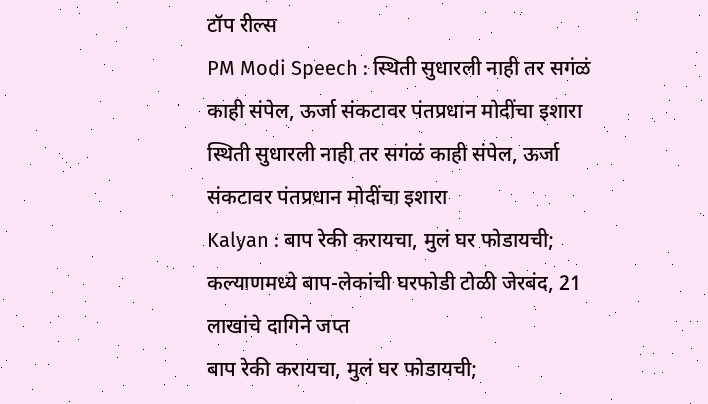टॉप रील्स
PM Modi Speech : स्थिती सुधारली नाही तर सगंळं काही संपेल, ऊर्जा संकटावर पंतप्रधान मोदींचा इशारा
स्थिती सुधारली नाही तर सगंळं काही संपेल, ऊर्जा संकटावर पंतप्रधान मोदींचा इशारा
Kalyan : बाप रेकी करायचा, मुलं घर फोडायची; कल्याणमध्ये बाप-लेकांची घरफोडी टोळी जेरबंद, 21 लाखांचे दागिने जप्त
बाप रेकी करायचा, मुलं घर फोडायची;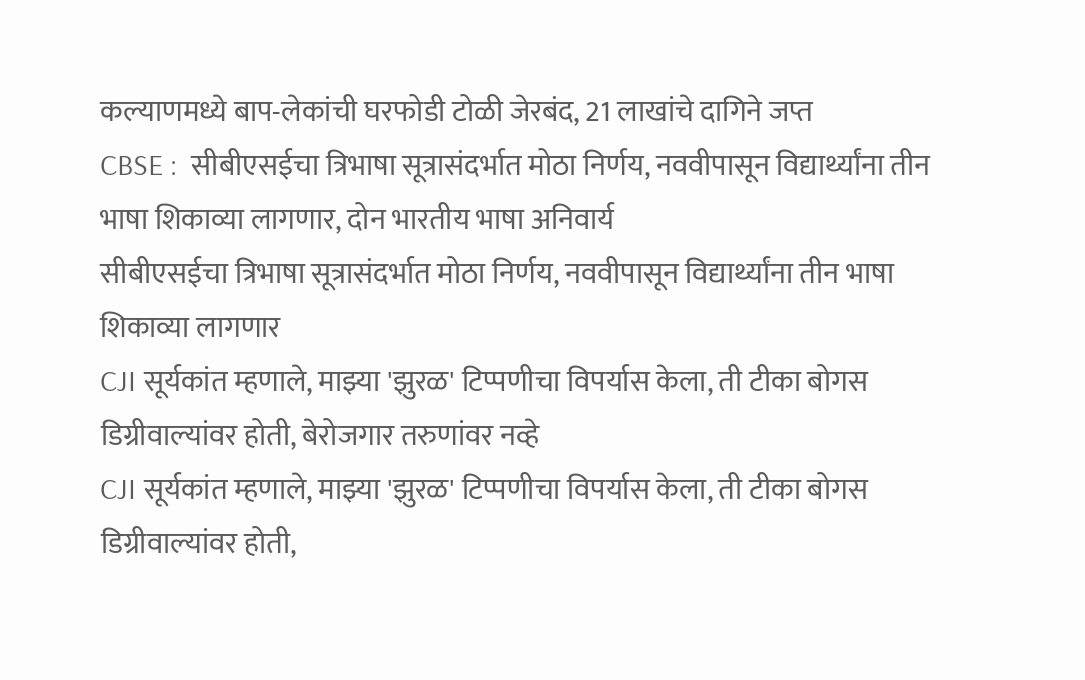कल्याणमध्ये बाप-लेकांची घरफोडी टोळी जेरबंद, 21 लाखांचे दागिने जप्त
CBSE :  सीबीएसईचा त्रिभाषा सूत्रासंदर्भात मोठा निर्णय, नववीपासून विद्यार्थ्यांना तीन भाषा शिकाव्या लागणार, दोन भारतीय भाषा अनिवार्य
सीबीएसईचा त्रिभाषा सूत्रासंदर्भात मोठा निर्णय, नववीपासून विद्यार्थ्यांना तीन भाषा शिकाव्या लागणार
CJI सूर्यकांत म्हणाले, माझ्या 'झुरळ' टिप्पणीचा विपर्यास केला, ती टीका बोगस डिग्रीवाल्यांवर होती, बेरोजगार तरुणांवर नव्हे
CJI सूर्यकांत म्हणाले, माझ्या 'झुरळ' टिप्पणीचा विपर्यास केला, ती टीका बोगस डिग्रीवाल्यांवर होती,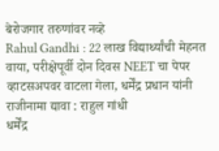बेरोजगार तरुणांवर नव्हे
Rahul Gandhi : 22 लाख विद्यार्थ्यांची मेहनत वाया, परीक्षेपूर्वी दोन दिवस NEET चा पेपर व्हाटसअपवर वाटला गेला, धर्मेंद्र प्रधान यांनी राजीनामा द्यावा : राहुल गांधी
धर्मेंद्र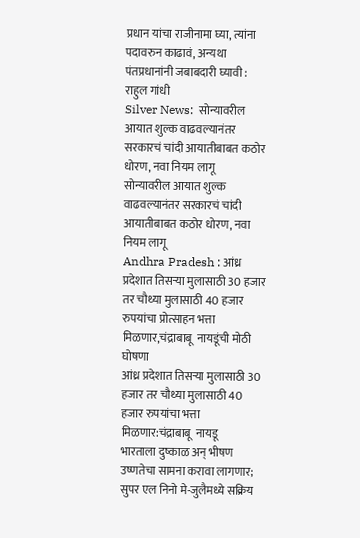प्रधान यांचा राजीनामा घ्या, त्यांना पदावरुन काढावं, अन्यथा पंतप्रधानांनी जबाबदारी घ्यावी : राहुल गांधी
Silver News:  सोन्यावरील आयात शुल्क वाढवल्यानंतर सरकारचं चांदी आयातीबाबत कठोर धोरण, नवा नियम लागू
सोन्यावरील आयात शुल्क वाढवल्यानंतर सरकारचं चांदी आयातीबाबत कठोर धोरण, नवा नियम लागू
Andhra Pradesh : आंध्र प्रदेशात तिसऱ्या मुलासाठी 30 हजार तर चौथ्या मुलासाठी 40 हजार रुपयांचा प्रोत्साहन भत्ता मिळणार,चंद्राबाबू  नायडूंची मोठी घोषणा
आंध्र प्रदेशात तिसऱ्या मुलासाठी 30 हजार तर चौथ्या मुलासाठी 40 हजार रुपयांचा भत्ता मिळणार:चंद्राबाबू  नायडू
भारताला दुष्काळ अन् भीषण उष्णतेचा सामना करावा लागणार; सुपर एल निनो मे-जुलैमध्ये सक्रिय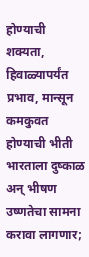होण्याची शक्यता, हिवाळ्यापर्यंत प्रभाव, मान्सून कमकुवत होण्याची भीती
भारताला दुष्काळ अन् भीषण उष्णतेचा सामना करावा लागणार;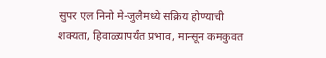सुपर एल निनो मे-जुलैमध्ये सक्रिय होण्याची शक्यता, हिवाळ्यापर्यंत प्रभाव, मान्सून कमकुवत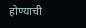होण्याची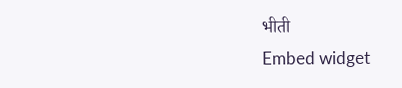भीती
Embed widget